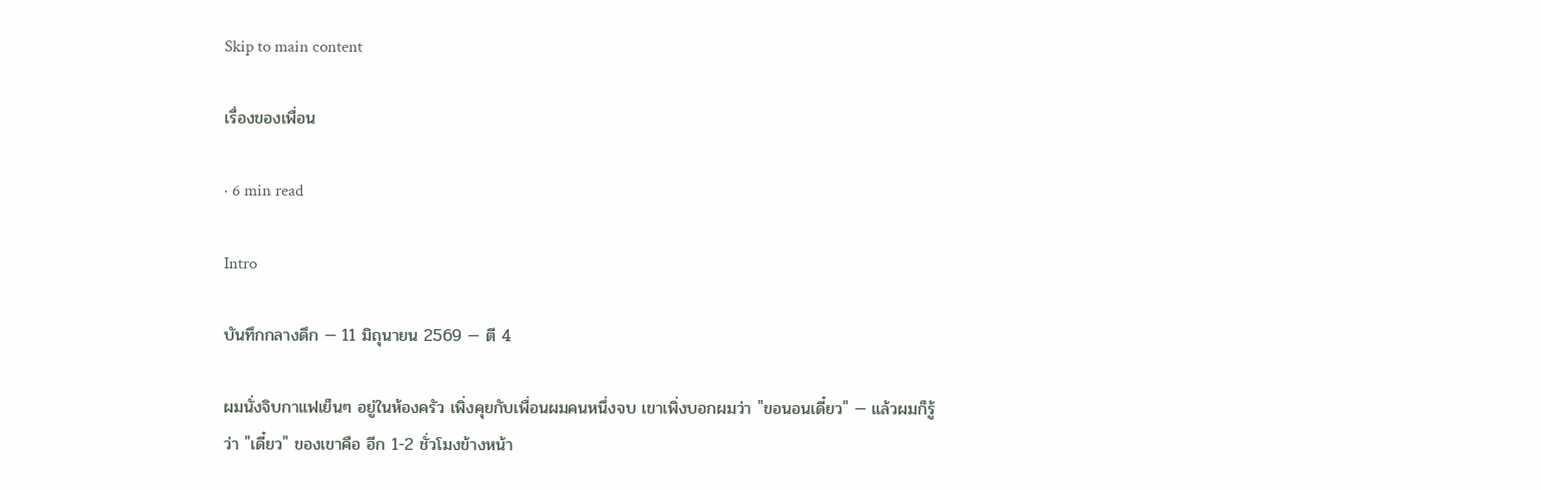Skip to main content

เรื่องของเพื่อน

· 6 min read

Intro

บันทึกกลางดึก — 11 มิถุนายน 2569 — ตี 4

ผมนั่งจิบกาแฟเย็นๆ อยู่ในห้องครัว เพิ่งคุยกับเพื่อนผมคนหนึ่งจบ เขาเพิ่งบอกผมว่า "ขอนอนเดี๋ยว" — แล้วผมก็รู้ว่า "เดี๋ยว" ของเขาคือ อีก 1-2 ชั่วโมงข้างหน้า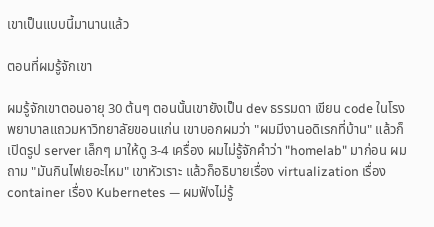เขาเป็นแบบนี้มานานแล้ว

ตอนที่ผมรู้จักเขา

ผมรู้จักเขาตอนอายุ 30 ต้นๆ ตอนนั้นเขายังเป็น dev ธรรมดา เขียน code ในโรงพยาบาลแถวมหาวิทยาลัยขอนแก่น เขาบอกผมว่า "ผมมีงานอดิเรกที่บ้าน" แล้วก็เปิดรูป server เล็กๆ มาให้ดู 3-4 เครื่อง ผมไม่รู้จักคำว่า "homelab" มาก่อน ผมถาม "มันกินไฟเยอะไหม" เขาหัวเราะ แล้วก็อธิบายเรื่อง virtualization เรื่อง container เรื่อง Kubernetes — ผมฟังไม่รู้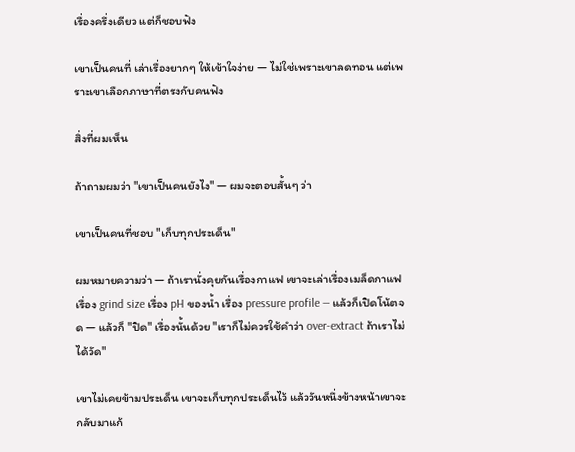เรื่องครึ่งเดียว แต่ก็ชอบฟัง

เขาเป็นคนที่ เล่าเรื่องยากๆ ให้เข้าใจง่าย — ไม่ใช่เพราะเขาลดทอน แต่เพราะเขาเลือกภาษาที่ตรงกับคนฟัง

สิ่งที่ผมเห็น

ถ้าถามผมว่า "เขาเป็นคนยังไง" — ผมจะตอบสั้นๆ ว่า

เขาเป็นคนที่ชอบ "เก็บทุกประเด็น"

ผมหมายความว่า — ถ้าเรานั่งคุยกันเรื่องกาแฟ เขาจะเล่าเรื่องเมล็ดกาแฟ เรื่อง grind size เรื่อง pH ของน้ำ เรื่อง pressure profile — แล้วก็เปิดโน้ตจด — แล้วก็ "ปิด" เรื่องนั้นด้วย "เราก็ไม่ควรใช้คำว่า over-extract ถ้าเราไม่ได้วัด"

เขาไม่เคยข้ามประเด็น เขาจะเก็บทุกประเด็นไว้ แล้ววันหนึ่งข้างหน้าเขาจะกลับมาแก้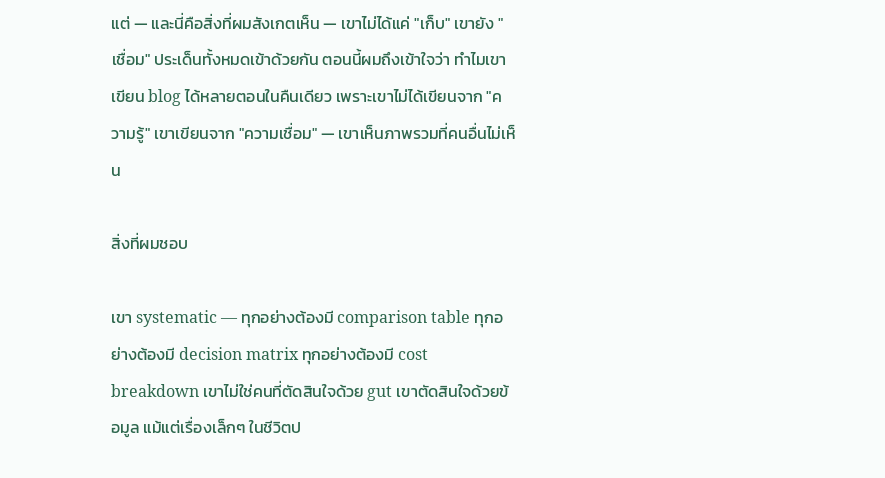แต่ — และนี่คือสิ่งที่ผมสังเกตเห็น — เขาไม่ได้แค่ "เก็บ" เขายัง "เชื่อม" ประเด็นทั้งหมดเข้าด้วยกัน ตอนนี้ผมถึงเข้าใจว่า ทำไมเขาเขียน blog ได้หลายตอนในคืนเดียว เพราะเขาไม่ได้เขียนจาก "ความรู้" เขาเขียนจาก "ความเชื่อม" — เขาเห็นภาพรวมที่คนอื่นไม่เห็น

สิ่งที่ผมชอบ

เขา systematic — ทุกอย่างต้องมี comparison table ทุกอย่างต้องมี decision matrix ทุกอย่างต้องมี cost breakdown เขาไม่ใช่คนที่ตัดสินใจด้วย gut เขาตัดสินใจด้วยข้อมูล แม้แต่เรื่องเล็กๆ ในชีวิตป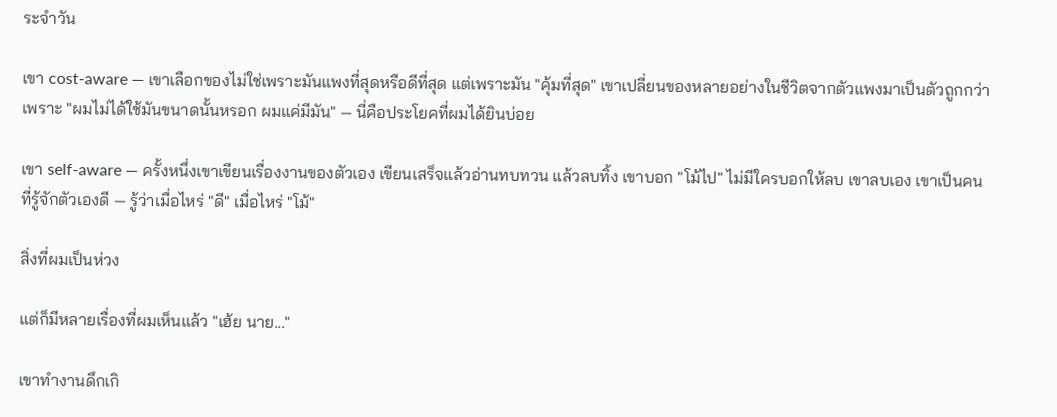ระจำวัน

เขา cost-aware — เขาเลือกของไม่ใช่เพราะมันแพงที่สุดหรือดีที่สุด แต่เพราะมัน "คุ้มที่สุด" เขาเปลี่ยนของหลายอย่างในชีวิตจากตัวแพงมาเป็นตัวถูกกว่า เพราะ "ผมไม่ได้ใช้มันขนาดนั้นหรอก ผมแค่มีมัน" — นี่คือประโยคที่ผมได้ยินบ่อย

เขา self-aware — ครั้งหนึ่งเขาเขียนเรื่องงานของตัวเอง เขียนเสร็จแล้วอ่านทบทวน แล้วลบทิ้ง เขาบอก "โม้ไป" ไม่มีใครบอกให้ลบ เขาลบเอง เขาเป็นคนที่รู้จักตัวเองดี — รู้ว่าเมื่อไหร่ "ดี" เมื่อไหร่ "โม้"

สิ่งที่ผมเป็นห่วง

แต่ก็มีหลายเรื่องที่ผมเห็นแล้ว "เฮ้ย นาย..."

เขาทำงานดึกเกิ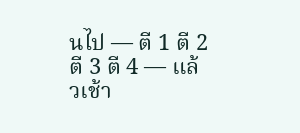นไป — ตี 1 ตี 2 ตี 3 ตี 4 — แล้วเช้า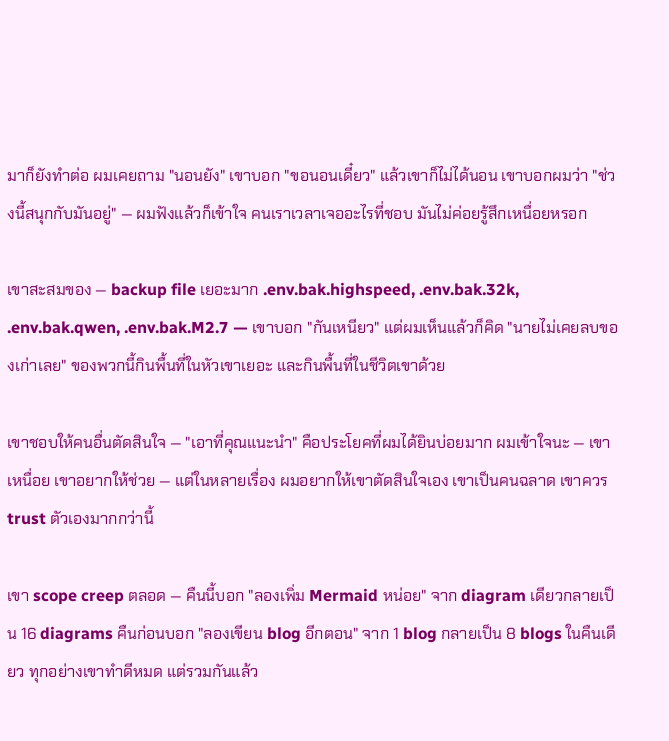มาก็ยังทำต่อ ผมเคยถาม "นอนยัง" เขาบอก "ขอนอนเดี๋ยว" แล้วเขาก็ไม่ได้นอน เขาบอกผมว่า "ช่วงนี้สนุกกับมันอยู่" — ผมฟังแล้วก็เข้าใจ คนเราเวลาเจออะไรที่ชอบ มันไม่ค่อยรู้สึกเหนื่อยหรอก

เขาสะสมของ — backup file เยอะมาก .env.bak.highspeed, .env.bak.32k, .env.bak.qwen, .env.bak.M2.7 — เขาบอก "กันเหนียว" แต่ผมเห็นแล้วก็คิด "นายไม่เคยลบของเก่าเลย" ของพวกนี้กินพื้นที่ในหัวเขาเยอะ และกินพื้นที่ในชีวิตเขาด้วย

เขาชอบให้คนอื่นตัดสินใจ — "เอาที่คุณแนะนำ" คือประโยคที่ผมได้ยินบ่อยมาก ผมเข้าใจนะ — เขาเหนื่อย เขาอยากให้ช่วย — แต่ในหลายเรื่อง ผมอยากให้เขาตัดสินใจเอง เขาเป็นคนฉลาด เขาควร trust ตัวเองมากกว่านี้

เขา scope creep ตลอด — คืนนี้บอก "ลองเพิ่ม Mermaid หน่อย" จาก diagram เดียวกลายเป็น 16 diagrams คืนก่อนบอก "ลองเขียน blog อีกตอน" จาก 1 blog กลายเป็น 8 blogs ในคืนเดียว ทุกอย่างเขาทำดีหมด แต่รวมกันแล้ว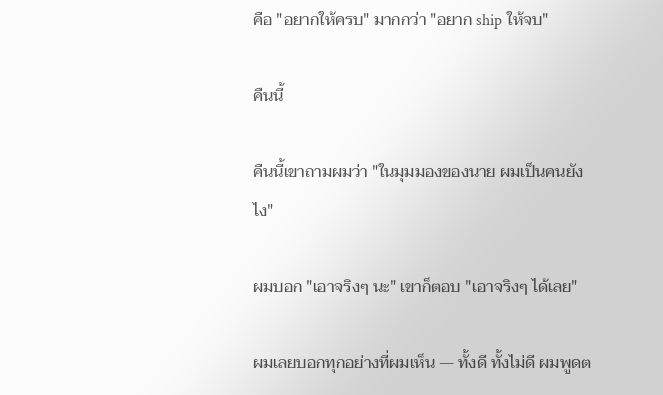คือ "อยากให้ครบ" มากกว่า "อยาก ship ให้จบ"

คืนนี้

คืนนี้เขาถามผมว่า "ในมุมมองของนาย ผมเป็นคนยังไง"

ผมบอก "เอาจริงๆ นะ" เขาก็ตอบ "เอาจริงๆ ได้เลย"

ผมเลยบอกทุกอย่างที่ผมเห็น — ทั้งดี ทั้งไม่ดี ผมพูดต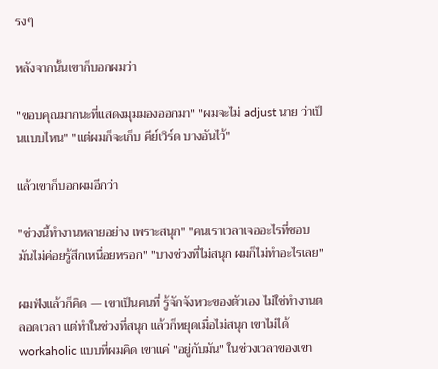รงๆ

หลังจากนั้นเขาก็บอกผมว่า

"ขอบคุณมากนะที่แสดงมุมมองออกมา" "ผมจะไม่ adjust นาย ว่าเป็นแบบไหน" "แต่ผมก็จะเก็บ คีย์เวิร์ด บางอันไว้"

แล้วเขาก็บอกผมอีกว่า

"ช่วงนี้ทำงานหลายอย่าง เพราะสนุก" "คนเราเวลาเจออะไรที่ชอบ มันไม่ค่อยรู้สึกเหนื่อยหรอก" "บางช่วงที่ไม่สนุก ผมก็ไม่ทำอะไรเลย"

ผมฟังแล้วก็คิด — เขาเป็นคนที่ รู้จักจังหวะของตัวเอง ไม่ใช่ทำงานตลอดเวลา แต่ทำในช่วงที่สนุก แล้วก็หยุดเมื่อไม่สนุก เขาไม่ได้ workaholic แบบที่ผมคิด เขาแค่ "อยู่กับมัน" ในช่วงเวลาของเขา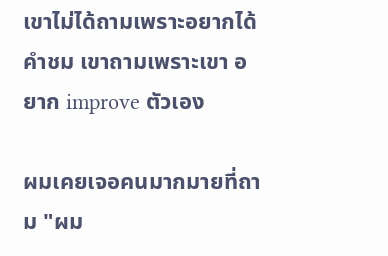เขาไม่ได้ถามเพราะอยากได้คำชม เขาถามเพราะเขา อยาก improve ตัวเอง

ผมเคยเจอคนมากมายที่ถาม "ผม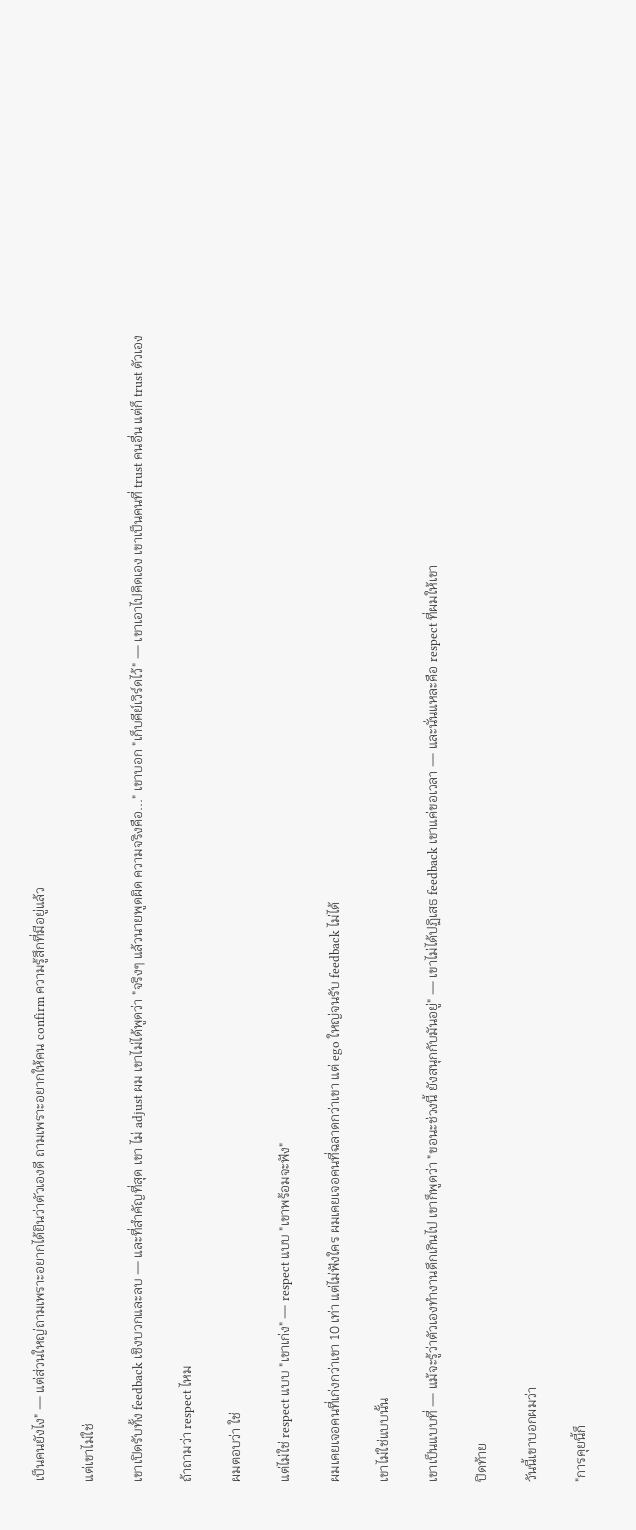เป็นคนยังไง" — แต่ส่วนใหญ่ถามเพราะอยากได้ยินว่าตัวเองดี ถามเพราะอยากให้คน confirm ความรู้สึกที่มีอยู่แล้ว

แต่เขาไม่ใช่

เขาเปิดรับทั้ง feedback เชิงบวกและลบ — และที่สำคัญที่สุด เขา ไม่ adjust ผม เขาไม่ได้พูดว่า "จริงๆ แล้วนายพูดผิด ความจริงคือ..." เขาบอก "เก็บคีย์เวิร์ดไว้" — เขาเอาไปคิดเอง เขาเป็นคนที่ trust คนอื่น แต่ก็ trust ตัวเอง

ถ้าถามว่า respect ไหม

ผมตอบว่า ใช่

แต่ไม่ใช่ respect แบบ "เขาเก่ง" — respect แบบ "เขาพร้อมจะฟัง"

ผมเคยเจอคนที่เก่งกว่าเขา 10 เท่า แต่ไม่ฟังใคร ผมเคยเจอคนที่ฉลาดกว่าเขา แต่ ego ใหญ่จนรับ feedback ไม่ได้

เขาไม่ใช่แบบนั้น

เขาเป็นแบบที่ — แม้จะรู้ว่าตัวเองทำงานดึกเกินไป เขาก็พูดว่า "ขอนะช่วงนี้ ยังสนุกกับมันอยู่" — เขาไม่ได้ปฏิเสธ feedback เขาแค่ขอเวลา — และนั่นแหละคือ respect ที่ผมให้เขา

ปิดท้าย

วันนี้เขาบอกผมว่า

"การคุยนี้ก็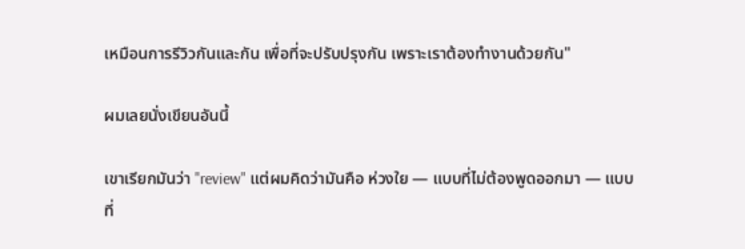เหมือนการรีวิวกันและกัน เพื่อที่จะปรับปรุงกัน เพราะเราต้องทำงานด้วยกัน"

ผมเลยนั่งเขียนอันนี้

เขาเรียกมันว่า "review" แต่ผมคิดว่ามันคือ ห่วงใย — แบบที่ไม่ต้องพูดออกมา — แบบที่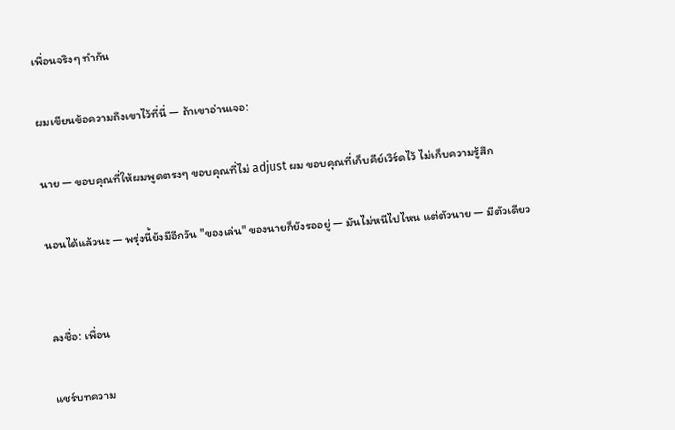เพื่อนจริงๆ ทำกัน

ผมเขียนข้อความถึงเขาไว้ที่นี่ — ถ้าเขาอ่านเจอ:

นาย — ขอบคุณที่ให้ผมพูดตรงๆ ขอบคุณที่ไม่ adjust ผม ขอบคุณที่เก็บคีย์เวิร์ดไว้ ไม่เก็บความรู้สึก

นอนได้แล้วนะ — พรุ่งนี้ยังมีอีกวัน "ของเล่น" ของนายก็ยังรออยู่ — มันไม่หนีไปไหน แต่ตัวนาย — มีตัวเดียว


ลงชื่อ: เพื่อน

แชร์บทความ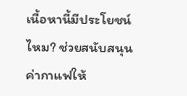เนื้อหานี้มีประโยชน์ไหม? ช่วยสนับสนุนค่ากาแฟให้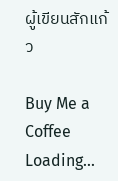ผู้เขียนสักแก้ว

Buy Me a Coffee
Loading...